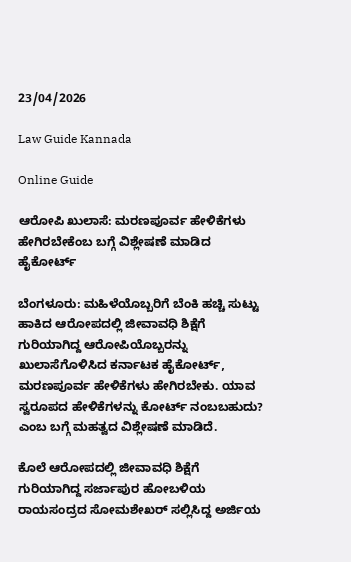23/04/2026

Law Guide Kannada

Online Guide

ಆರೋಪಿ ಖುಲಾಸೆ: ಮರಣಪೂರ್ವ ಹೇಳಿಕೆಗಳು ಹೇಗಿರಬೇಕೆಂಬ ಬಗ್ಗೆ ವಿಶ್ಲೇಷಣೆ ಮಾಡಿದ ಹೈಕೋರ್ಟ್

ಬೆಂಗಳೂರು: ಮಹಿಳೆಯೊಬ್ಬರಿಗೆ ಬೆಂಕಿ ಹಚ್ಚಿ ಸುಟ್ಟು ಹಾಕಿದ ಆರೋಪದಲ್ಲಿ ಜೀವಾವಧಿ ಶಿಕ್ಷೆಗೆ ಗುರಿಯಾಗಿದ್ದ ಆರೋಪಿಯೊಬ್ಬರನ್ನು ಖುಲಾಸೆಗೊಳಿಸಿದ ಕರ್ನಾಟಕ ಹೈಕೋರ್ಟ್, ಮರಣಪೂರ್ವ ಹೇಳಿಕೆಗಳು ಹೇಗಿರಬೇಕು. ಯಾವ ಸ್ವರೂಪದ ಹೇಳಿಕೆಗಳನ್ನು ಕೋರ್ಟ್ ನಂಬಬಹುದು? ಎಂಬ ಬಗ್ಗೆ ಮಹತ್ವದ ವಿಶ್ಲೇಷಣೆ ಮಾಡಿದೆ.

ಕೊಲೆ ಆರೋಪದಲ್ಲಿ ಜೀವಾವಧಿ ಶಿಕ್ಷೆಗೆ ಗುರಿಯಾಗಿದ್ದ ಸರ್ಜಾಪುರ ಹೋಬಳಿಯ ರಾಯಸಂದ್ರದ ಸೋಮಶೇಖರ್ ಸಲ್ಲಿಸಿದ್ದ ಅರ್ಜಿಯ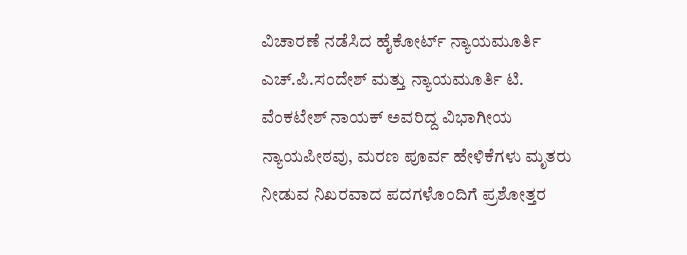ವಿಚಾರಣೆ ನಡೆಸಿದ ಹೈಕೋರ್ಟ್ ನ್ಯಾಯಮೂರ್ತಿ ಎಚ್.ಪಿ.ಸಂದೇಶ್ ಮತ್ತು ನ್ಯಾಯಮೂರ್ತಿ ಟಿ. ವೆಂಕಟೇಶ್ ನಾಯಕ್ ಅವರಿದ್ದ ವಿಭಾಗೀಯ ನ್ಯಾಯಪೀಠವು, ಮರಣ ಪೂರ್ವ ಹೇಳಿಕೆಗಳು ಮೃತರು ನೀಡುವ ನಿಖರವಾದ ಪದಗಳೊಂದಿಗೆ ಪ್ರಶೋತ್ತರ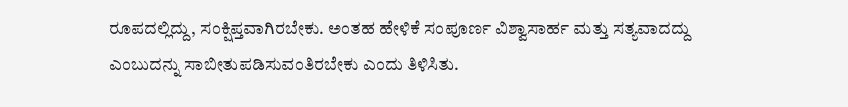ರೂಪದಲ್ಲಿದ್ದು, ಸಂಕ್ಷಿಪ್ತವಾಗಿರಬೇಕು. ಅಂತಹ ಹೇಳಿಕೆ ಸಂಪೂರ್ಣ ವಿಶ್ವಾಸಾರ್ಹ ಮತ್ತು ಸತ್ಯವಾದದ್ದು ಎಂಬುದನ್ನು ಸಾಬೀತುಪಡಿಸುವಂತಿರಬೇಕು ಎಂದು ತಿಳಿಸಿತು.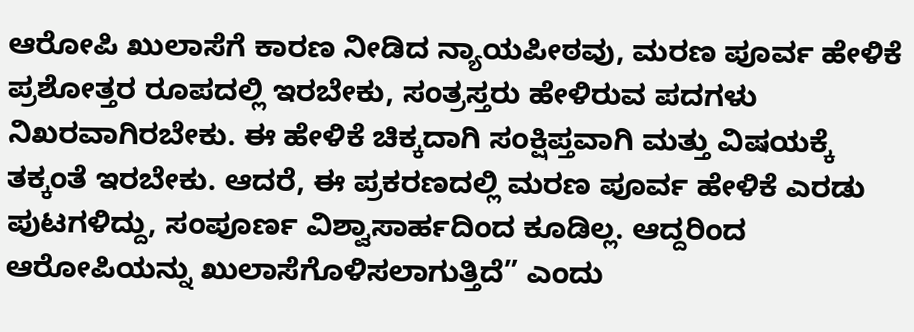ಆರೋಪಿ ಖುಲಾಸೆಗೆ ಕಾರಣ ನೀಡಿದ ನ್ಯಾಯಪೀಠವು, ಮರಣ ಪೂರ್ವ ಹೇಳಿಕೆ ಪ್ರಶೋತ್ತರ ರೂಪದಲ್ಲಿ ಇರಬೇಕು, ಸಂತ್ರಸ್ತರು ಹೇಳಿರುವ ಪದಗಳು ನಿಖರವಾಗಿರಬೇಕು. ಈ ಹೇಳಿಕೆ ಚಿಕ್ಕದಾಗಿ ಸಂಕ್ಷಿಪ್ತವಾಗಿ ಮತ್ತು ವಿಷಯಕ್ಕೆ ತಕ್ಕಂತೆ ಇರಬೇಕು. ಆದರೆ, ಈ ಪ್ರಕರಣದಲ್ಲಿ ಮರಣ ಪೂರ್ವ ಹೇಳಿಕೆ ಎರಡು ಪುಟಗಳಿದ್ದು, ಸಂಪೂರ್ಣ ವಿಶ್ವಾಸಾರ್ಹದಿಂದ ಕೂಡಿಲ್ಲ. ಆದ್ದರಿಂದ ಆರೋಪಿಯನ್ನು ಖುಲಾಸೆಗೊಳಿಸಲಾಗುತ್ತಿದೆ” ಎಂದು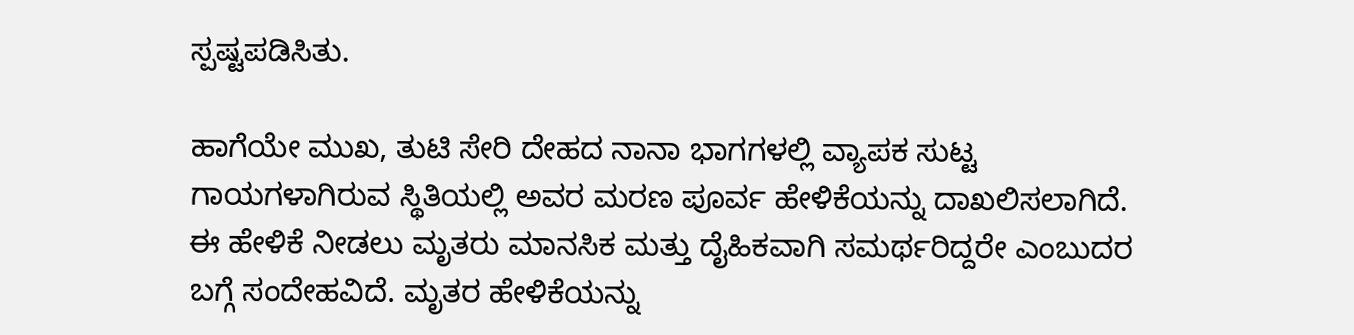ಸ್ಪಷ್ಟಪಡಿಸಿತು.

ಹಾಗೆಯೇ ಮುಖ, ತುಟಿ ಸೇರಿ ದೇಹದ ನಾನಾ ಭಾಗಗಳಲ್ಲಿ ವ್ಯಾಪಕ ಸುಟ್ಟ ಗಾಯಗಳಾಗಿರುವ ಸ್ಥಿತಿಯಲ್ಲಿ ಅವರ ಮರಣ ಪೂರ್ವ ಹೇಳಿಕೆಯನ್ನು ದಾಖಲಿಸಲಾಗಿದೆ. ಈ ಹೇಳಿಕೆ ನೀಡಲು ಮೃತರು ಮಾನಸಿಕ ಮತ್ತು ದೈಹಿಕವಾಗಿ ಸಮರ್ಥರಿದ್ದರೇ ಎಂಬುದರ ಬಗ್ಗೆ ಸಂದೇಹವಿದೆ. ಮೃತರ ಹೇಳಿಕೆಯನ್ನು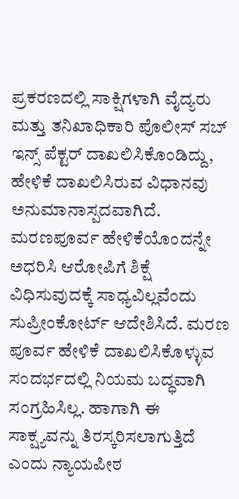ಪ್ರಕರಣದಲ್ಲಿ ಸಾಕ್ಷಿಗಳಾಗಿ ವೈದ್ಯರು ಮತ್ತು ತನಿಖಾಧಿಕಾರಿ ಪೊಲೀಸ್ ಸಬ್ ಇನ್ಸ್ ಪೆಕ್ಟರ್ ದಾಖಲಿಸಿಕೊಂಡಿದ್ದು, ಹೇಳಿಕೆ ದಾಖಲಿಸಿರುವ ವಿಧಾನವು ಅನುಮಾನಾಸ್ಪದವಾಗಿದೆ. ಮರಣಪೂರ್ವ ಹೇಳಿಕೆಯೊಂದನ್ನೇ ಅಧರಿಸಿ ಆರೋಪಿಗೆ ಶಿಕ್ಷೆ ವಿಧಿಸುವುದಕ್ಕೆ ಸಾಧ್ಯವಿಲ್ಲವೆಂದು ಸುಪ್ರೀಂಕೋರ್ಟ್ ಆದೇಶಿಸಿದೆ. ಮರಣ ಪೂರ್ವ ಹೇಳಿಕೆ ದಾಖಲಿಸಿಕೊಳ್ಳುವ ಸಂದರ್ಭದಲ್ಲಿ ನಿಯಮ ಬದ್ಧವಾಗಿ ಸಂಗ್ರಹಿಸಿಲ್ಲ. ಹಾಗಾಗಿ ಈ ಸಾಕ್ಷ್ಯವನ್ನು ತಿರಸ್ಕರಿಸಲಾಗುತ್ತಿದೆ ಎಂದು ನ್ಯಾಯಪೀಠ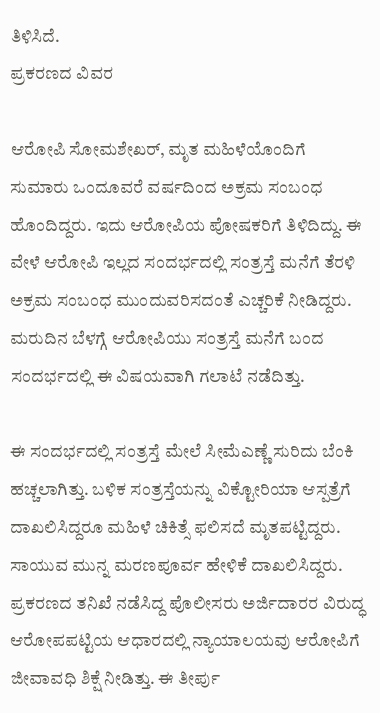ತಿಳಿಸಿದೆ.
ಪ್ರಕರಣದ ವಿವರ

ಆರೋಪಿ ಸೋಮಶೇಖರ್, ಮೃತ ಮಹಿಳೆಯೊಂದಿಗೆ ಸುಮಾರು ಒಂದೂವರೆ ವರ್ಷದಿಂದ ಅಕ್ರಮ ಸಂಬಂಧ ಹೊಂದಿದ್ದರು. ಇದು ಆರೋಪಿಯ ಪೋಷಕರಿಗೆ ತಿಳಿದಿದ್ದು. ಈ ವೇಳೆ ಆರೋಪಿ ಇಲ್ಲದ ಸಂದರ್ಭದಲ್ಲಿ ಸಂತ್ರಸ್ತೆ ಮನೆಗೆ ತೆರಳಿ ಅಕ್ರಮ ಸಂಬಂಧ ಮುಂದುವರಿಸದಂತೆ ಎಚ್ಚರಿಕೆ ನೀಡಿದ್ದರು. ಮರುದಿನ ಬೆಳಗ್ಗೆ ಆರೋಪಿಯು ಸಂತ್ರಸ್ತೆ ಮನೆಗೆ ಬಂದ ಸಂದರ್ಭದಲ್ಲಿ ಈ ವಿಷಯವಾಗಿ ಗಲಾಟೆ ನಡೆದಿತ್ತು.

ಈ ಸಂದರ್ಭದಲ್ಲಿ ಸಂತ್ರಸ್ತೆ ಮೇಲೆ ಸೀಮೆಎಣ್ಣೆ ಸುರಿದು ಬೆಂಕಿ ಹಚ್ಚಲಾಗಿತ್ತು. ಬಳಿಕ ಸಂತ್ರಸ್ತೆಯನ್ನು ವಿಕ್ಟೋರಿಯಾ ಆಸ್ಪತ್ರೆಗೆ ದಾಖಲಿಸಿದ್ದರೂ ಮಹಿಳೆ ಚಿಕಿತ್ಸೆ ಫಲಿಸದೆ ಮೃತಪಟ್ಟಿದ್ದರು. ಸಾಯುವ ಮುನ್ನ ಮರಣಪೂರ್ವ ಹೇಳಿಕೆ ದಾಖಲಿಸಿದ್ದರು. ಪ್ರಕರಣದ ತನಿಖೆ ನಡೆಸಿದ್ದ ಪೊಲೀಸರು ಅರ್ಜಿದಾರರ ವಿರುದ್ಧ ಆರೋಪಪಟ್ಟಿಯ ಆಧಾರದಲ್ಲಿ ನ್ಯಾಯಾಲಯವು ಆರೋಪಿಗೆ ಜೀವಾವಧಿ ಶಿಕ್ಷೆ ನೀಡಿತ್ತು. ಈ ತೀರ್ಪು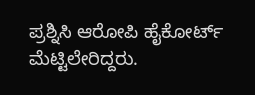ಪ್ರಶ್ನಿಸಿ ಆರೋಪಿ ಹೈಕೋರ್ಟ್ ಮೆಟ್ಟಿಲೇರಿದ್ದರು.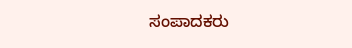ಸಂಪಾದಕರು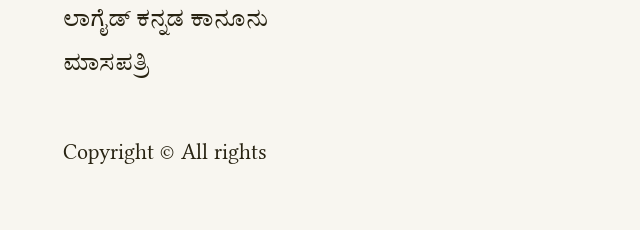ಲಾಗೈಡ್ ಕನ್ನಡ‌ ಕಾನೂನು ಮಾಸಪತ್ರಿ

Copyright © All rights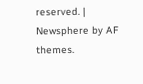reserved. | Newsphere by AF themes.